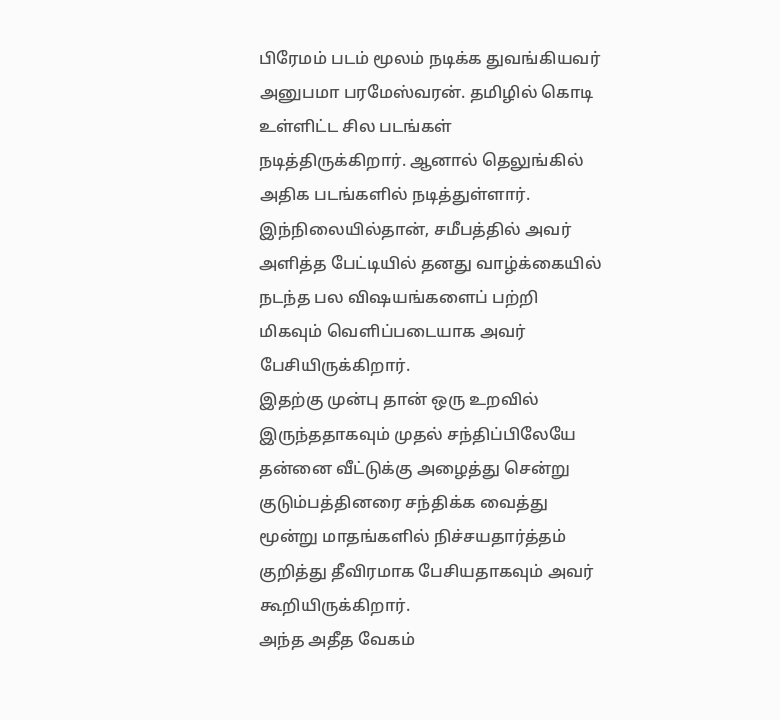பிரேமம் படம் மூலம் நடிக்க துவங்கியவர் அனுபமா பரமேஸ்வரன். தமிழில் கொடி உள்ளிட்ட சில படங்கள் நடித்திருக்கிறார். ஆனால் தெலுங்கில் அதிக படங்களில் நடித்துள்ளார். இந்நிலையில்தான், சமீபத்தில் அவர் அளித்த பேட்டியில் தனது வாழ்க்கையில் நடந்த பல விஷயங்களைப் பற்றி மிகவும் வெளிப்படையாக அவர் பேசியிருக்கிறார்.
இதற்கு முன்பு தான் ஒரு உறவில் இருந்ததாகவும் முதல் சந்திப்பிலேயே தன்னை வீட்டுக்கு அழைத்து சென்று குடும்பத்தினரை சந்திக்க வைத்து மூன்று மாதங்களில் நிச்சயதார்த்தம் குறித்து தீவிரமாக பேசியதாகவும் அவர் கூறியிருக்கிறார்.
அந்த அதீத வேகம்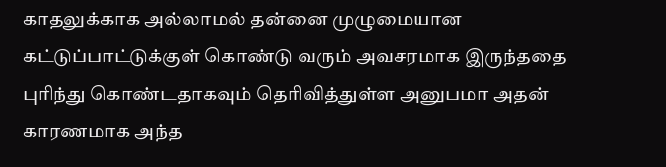காதலுக்காக அல்லாமல் தன்னை முழுமையான கட்டுப்பாட்டுக்குள் கொண்டு வரும் அவசரமாக இருந்ததை புரிந்து கொண்டதாகவும் தெரிவித்துள்ள அனுபமா அதன் காரணமாக அந்த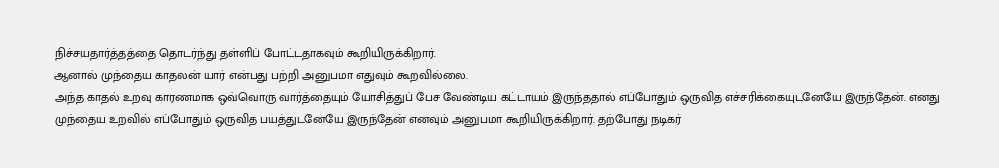நிச்சயதார்த்தத்தை தொடர்ந்து தள்ளிப் போட்டதாகவும் கூறியிருக்கிறார்.
ஆனால் முந்தைய காதலன் யார் என்பது பற்றி அனுபமா எதுவும் கூறவில்லை.
அந்த காதல் உறவு காரணமாக ஒவ்வொரு வார்த்தையும் யோசித்துப் பேச வேண்டிய கட்டாயம் இருந்ததால் எப்போதும் ஒருவித எச்சரிக்கையுடனேயே இருந்தேன். எனது முந்தைய உறவில் எப்போதும் ஒருவித பயத்துடனேயே இருந்தேன் எனவும் அனுபமா கூறியிருக்கிறார். தற்போது நடிகர்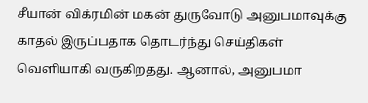சீயான் விக்ரமின் மகன் துருவோடு அனுபமாவுக்கு காதல் இருப்பதாக தொடர்ந்து செய்திகள் வெளியாகி வருகிறதது. ஆனால், அனுபமா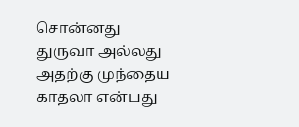சொன்னது துருவா அல்லது அதற்கு முந்தைய காதலா என்பது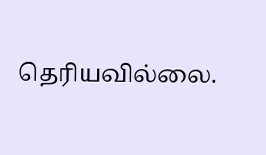தெரியவில்லை.